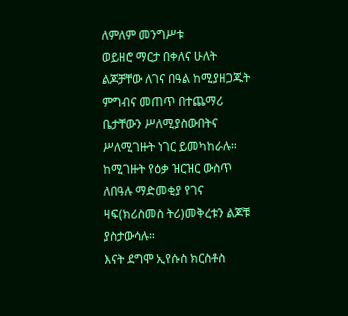ለምለም መንግሥቱ
ወይዘሮ ማርታ በቀለና ሁለት ልጆቻቸው ለገና በዓል ከሚያዘጋጁት ምግብና መጠጥ በተጨማሪ ቤታቸውን ሥለሚያስውበትና ሥለሚገዙት ነገር ይመካከራሉ። ከሚገዙት የዕቃ ዝርዝር ውስጥ ለበዓሉ ማድመቂያ የገና ዛፍ(ክሪስመስ ትሪ)መቅረቱን ልጆቹ ያስታውሳሉ።
እናት ደግሞ ኢየሱስ ክርስቶስ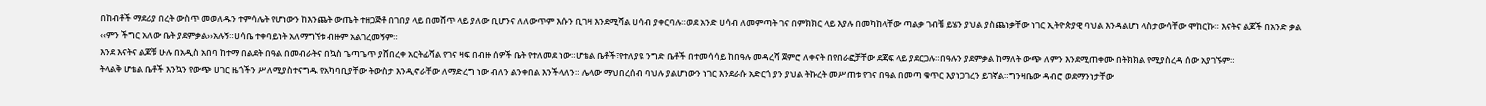በከብቶች ማደሪያ በረት ውስጥ መወለዱን ተምሳሌት የሆነውን ከእንጨት ውጤት ተዘጋጅቶ በገበያ ላይ በመሸጥ ላይ ያለው ቢሆንና ለለውጥም እሱን ቢገዛ እንደሚሻል ሀሳብ ያቀርባሉ።ወደ አንድ ሀሳብ ለመምጣት ገና በምክክር ላይ እያሉ በመካከላቸው ጣልቃ ገብቼ ይሄን ያህል ያስጨነቃቸው ነገር ኢትዮጵያዊ ባህል እንዳልሆነ ላስታውሳቸው ሞከርኩ። እናትና ልጆች በአንድ ቃል ‹‹ምን ችግር አለው ቤት ያደምቃል››አሉኝ።ሀሳቤ ተቀባይነት አለማግኘቱ ብዙም አልገረመኝም።
እንደ እናትና ልጆቹ ሁሉ በአዲስ አበባ ከተማ በልደት በዓል በመብራትና በኳስ ጌጣጌጥ ያሸበረቀ አርትፊሻል የገና ዛፍ በብዙ ሰዎች ቤት የተለመደ ነው።ሆቴል ቤቶች፣የተለያዩ ንግድ ቤቶች በተመሳሳይ ከበዓሉ መዳረሻ ጀምሮ ለቀናት በየበራፎቻቸው ደጃፍ ላይ ያደርጋሉ።በዓሉን ያደምቃል ከማለት ውጭ ለምን እንደሚጠቀሙ በትክክል የሚያስረዳ ሰው አያገኙም።
ትላልቅ ሆቴል ቤቶች እንኳን የውጭ ሀገር ዜጎችን ሥለሚያስተናግዱ የአካባቢያቸው ትውስታ እንዲኖራቸው ለማድረግ ነው ብለን ልንቀበል እንችላለን። ሌላው ማህበረሰብ ባህሉ ያልሆነውን ነገር እንደራሱ አድርጎ ያን ያህል ትኩረት መሥጠቱ የገና በዓል በመጣ ቁጥር እያነጋገረን ይገኛል።ግንዛቤው ዳብሮ ወደማንነታቸው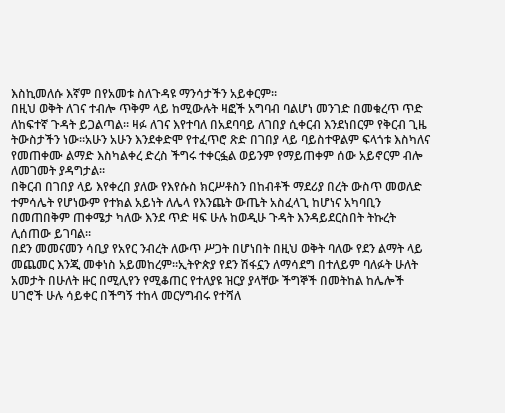እስኪመለሱ እኛም በየአመቱ ስለጉዳዩ ማንሳታችን አይቀርም።
በዚህ ወቅት ለገና ተብሎ ጥቅም ላይ ከሚውሉት ዛፎች አግባብ ባልሆነ መንገድ በመቁረጥ ጥድ ለከፍተኛ ጉዳት ይጋልጣል። ዛፉ ለገና እየተባለ በአደባባይ ለገበያ ሲቀርብ እንደነበርም የቅርብ ጊዜ ትውስታችን ነው።አሁን አሁን እንደቀድሞ የተፈጥሮ ጽድ በገበያ ላይ ባይስተዋልም ፍላጎቱ እስካለና የመጠቀሙ ልማድ እስካልቀረ ድረስ ችግሩ ተቀርፏል ወይንም የማይጠቀም ሰው አይኖርም ብሎ ለመገመት ያዳግታል።
በቅርብ በገበያ ላይ እየቀረበ ያለው የእየሱስ ክርሥቶስን በከብቶች ማደሪያ በረት ውስጥ መወለድ ተምሳሌት የሆነውም የተክል አይነት ለሌላ የእንጨት ውጤት አስፈላጊ ከሆነና አካባቢን በመጠበቅም ጠቀሜታ ካለው እንደ ጥድ ዛፍ ሁሉ ከወዲሁ ጉዳት እንዳይደርስበት ትኩረት ሊሰጠው ይገባል።
በደን መመናመን ሳቢያ የአየር ንብረት ለውጥ ሥጋት በሆነበት በዚህ ወቅት ባለው የደን ልማት ላይ መጨመር እንጂ መቀነስ አይመከረም።ኢትዮጵያ የደን ሽፋኗን ለማሳደግ በተለይም ባለፉት ሁለት አመታት በሁለት ዙር በሚሊየን የሚቆጠር የተለያዩ ዝርያ ያላቸው ችግኞች በመትከል ከሌሎች ሀገሮች ሁሉ ሳይቀር በችግኝ ተከላ መርሃግብሩ የተሻለ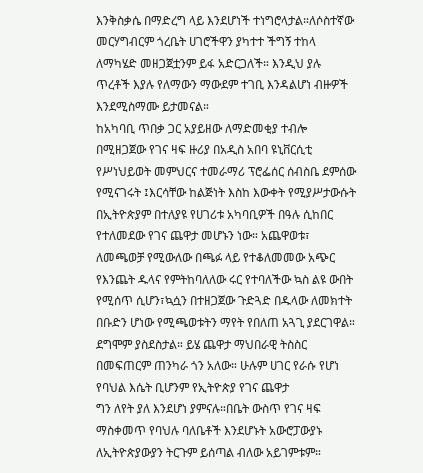እንቅስቃሴ በማድረግ ላይ እንደሆነች ተነግሮላታል።ለሶስተኛው መርሃግብርም ጎረቤት ሀገሮችዋን ያካተተ ችግኝ ተከላ ለማካሄድ መዘጋጀቷንም ይፋ አድርጋለች። እንዲህ ያሉ ጥረቶች እያሉ የለማውን ማውደም ተገቢ እንዳልሆነ ብዙዎች እንደሚስማሙ ይታመናል።
ከአካባቢ ጥበቃ ጋር አያይዘው ለማድመቂያ ተብሎ በሚዘጋጀው የገና ዛፍ ዙሪያ በአዲስ አበባ ዩኒቨርሲቲ የሥነህይወት መምህርና ተመራማሪ ፕሮፌሰር ሰብስቤ ደምሰው የሚናገሩት ፤እርሳቸው ከልጅነት እስከ እውቀት የሚያሥታውሱት በኢትዮጵያም በተለያዩ የሀገሪቱ አካባቢዎች በዓሉ ሲከበር የተለመደው የገና ጨዋታ መሆኑን ነው። አጨዋወቱ፣ ለመጫወቻ የሚውለው በጫፉ ላይ የተቆለመመው አጭር የእንጨት ዱላና የምትከባለለው ሩር የተባለችው ኳስ ልዩ ውበት የሚሰጥ ሲሆን፣ኳሷን በተዘጋጀው ጉድጓድ በዱላው ለመክተት በቡድን ሆነው የሚጫወቱትን ማየት የበለጠ አጓጊ ያደርገዋል። ደግሞም ያስደስታል። ይሄ ጨዋታ ማህበራዊ ትስስር በመፍጠርም ጠንካራ ጎን አለው። ሁሉም ሀገር የራሱ የሆነ የባህል እሴት ቢሆንም የኢትዮጵያ የገና ጨዋታ
ግን ለየት ያለ እንደሆነ ያምናሉ።በቤት ውስጥ የገና ዛፍ ማስቀመጥ የባህሉ ባለቤቶች እንደሆኑት አውሮፓውያኑ ለኢትዮጵያውያን ትርጉም ይሰጣል ብለው አይገምቱም።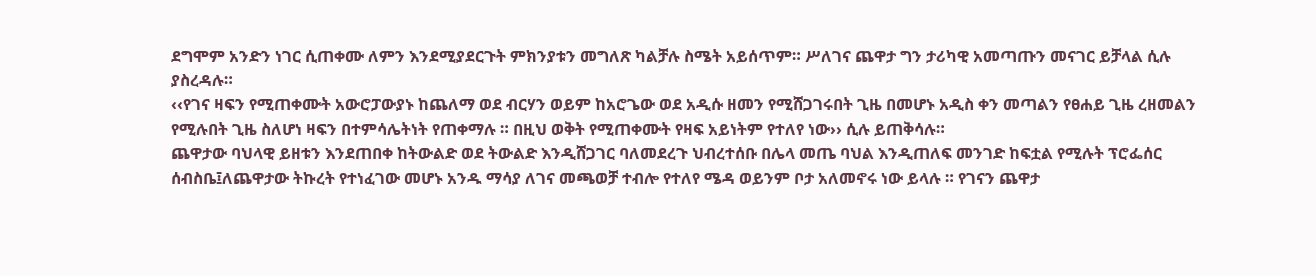ደግሞም አንድን ነገር ሲጠቀሙ ለምን እንደሚያደርጉት ምክንያቱን መግለጽ ካልቻሉ ስሜት አይሰጥም። ሥለገና ጨዋታ ግን ታሪካዊ አመጣጡን መናገር ይቻላል ሲሉ ያስረዳሉ።
‹‹የገና ዛፍን የሚጠቀሙት አውሮፓውያኑ ከጨለማ ወደ ብርሃን ወይም ከአሮጌው ወደ አዲሱ ዘመን የሚሸጋገሩበት ጊዜ በመሆኑ አዲስ ቀን መጣልን የፀሐይ ጊዜ ረዘመልን የሚሉበት ጊዜ ስለሆነ ዛፍን በተምሳሌትነት የጠቀማሉ ። በዚህ ወቅት የሚጠቀሙት የዛፍ አይነትም የተለየ ነው›› ሲሉ ይጠቅሳሉ።
ጨዋታው ባህላዊ ይዘቱን እንደጠበቀ ከትውልድ ወደ ትውልድ እንዲሸጋገር ባለመደረጉ ህብረተሰቡ በሌላ መጤ ባህል እንዲጠለፍ መንገድ ከፍቷል የሚሉት ፕሮፌሰር ሰብስቤ፤ለጨዋታው ትኩረት የተነፈገው መሆኑ አንዱ ማሳያ ለገና መጫወቻ ተብሎ የተለየ ሜዳ ወይንም ቦታ አለመኖሩ ነው ይላሉ ። የገናን ጨዋታ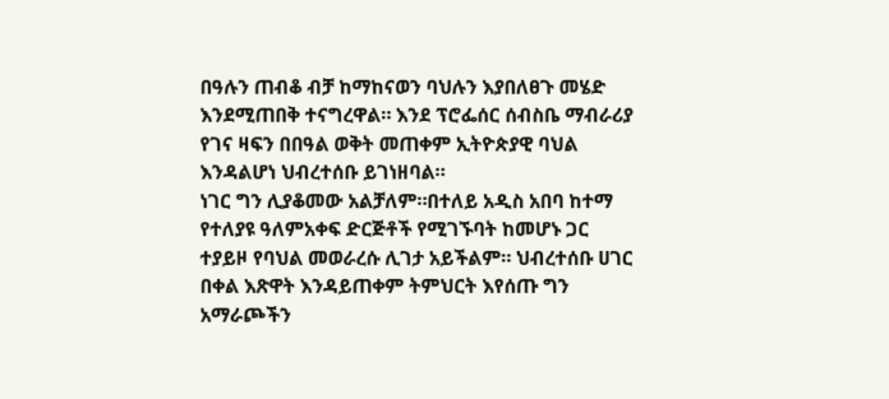በዓሉን ጠብቆ ብቻ ከማከናወን ባህሉን እያበለፀጉ መሄድ እንደሚጠበቅ ተናግረዋል። እንደ ፕሮፌሰር ሰብስቤ ማብራሪያ የገና ዛፍን በበዓል ወቅት መጠቀም ኢትዮጵያዊ ባህል እንዳልሆነ ህብረተሰቡ ይገነዘባል።
ነገር ግን ሊያቆመው አልቻለም።በተለይ አዲስ አበባ ከተማ የተለያዩ ዓለምአቀፍ ድርጅቶች የሚገኙባት ከመሆኑ ጋር ተያይዞ የባህል መወራረሱ ሊገታ አይችልም። ህብረተሰቡ ሀገር በቀል እጽዋት እንዳይጠቀም ትምህርት እየሰጡ ግን አማራጮችን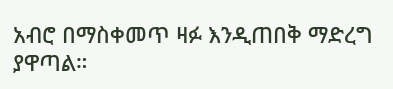አብሮ በማስቀመጥ ዛፉ እንዲጠበቅ ማድረግ ያዋጣል።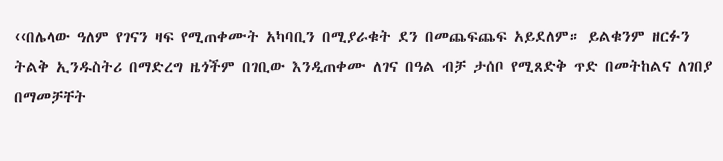‹‹በሌላው ዓለም የገናን ዛፍ የሚጠቀሙት አካባቢን በሚያራቁት ደን በመጨፍጨፍ አይደለም። ይልቁንም ዘርፉን ትልቅ ኢንዱስትሪ በማድረግ ዜጎችም በገቢው እንዲጠቀሙ ለገና በዓል ብቻ ታሰቦ የሚጸድቅ ጥድ በመትከልና ለገበያ በማመቻቸት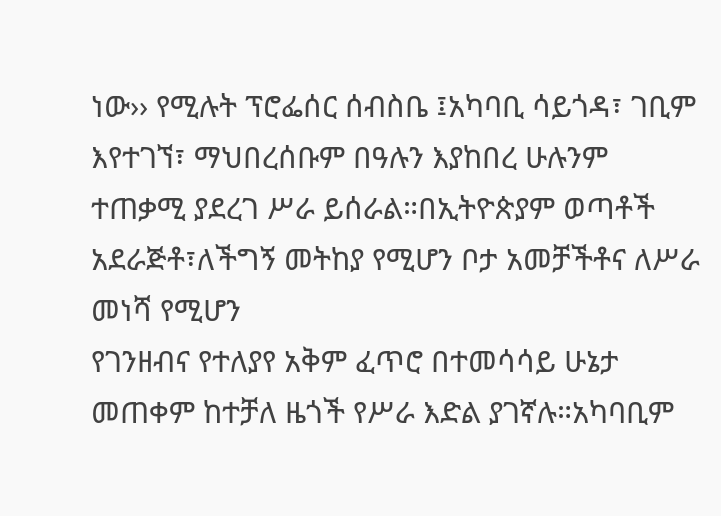ነው›› የሚሉት ፕሮፌሰር ሰብስቤ ፤አካባቢ ሳይጎዳ፣ ገቢም እየተገኘ፣ ማህበረሰቡም በዓሉን እያከበረ ሁሉንም ተጠቃሚ ያደረገ ሥራ ይሰራል።በኢትዮጵያም ወጣቶች አደራጅቶ፣ለችግኝ መትከያ የሚሆን ቦታ አመቻችቶና ለሥራ መነሻ የሚሆን
የገንዘብና የተለያየ አቅም ፈጥሮ በተመሳሳይ ሁኔታ መጠቀም ከተቻለ ዜጎች የሥራ እድል ያገኛሉ።አካባቢም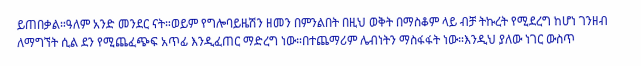ይጠበቃል።ዓለም አንድ መንደር ናት።ወይም የግሎባይዜሽን ዘመን በምንልበት በዚህ ወቅት በማስቆም ላይ ብቻ ትኩረት የሚደረግ ከሆነ ገንዘብ ለማግኘት ሲል ደን የሚጨፈጭፍ አጥፊ እንዲፈጠር ማድረግ ነው።በተጨማሪም ሌብነትን ማስፋፋት ነው።እንዲህ ያለው ነገር ውስጥ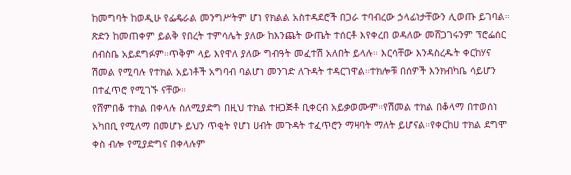ከመግባት ከወዲሁ የፌዴራል መንግሥትም ሆነ የክልል አስተዳደሮች በጋራ ተባብረው ኃላፊነታቸውን ሊወጡ ይገባል።
ጽድን ከመጠቀም ይልቅ የበረት ተምሳሌት ያለው ከእንጨት ውጤት ተሰርቶ እየቀረበ ወዳለው መሸጋገሩንም ፕሮፌሰር ሰብስቤ አይደግፉም።ጥቅም ላይ እየዋለ ያለው ግብዓት መፈተሽ አለበት ይላሉ። እርሳቸው እንዳስረዱት ቀርከሃና ሽመል የሚባሉ የተክል አይነቶች አግባብ ባልሆነ መንገድ ለጉዳት ተዳርገዋል።ተክሎቹ በሰዎች እንክብካቤ ሳይሆን በተፈጥሮ የሚገኙ ናቸው።
የሸምበቆ ተክል በቀላሉ ስለሚያድግ በዚህ ተክል ተዘጋጅቶ ቢቀርብ አይቃወሙም።የሽመል ተክል በቆላማ በተወሰነ አካበቢ የሚለማ በመሆኑ ይህን ጥቂት የሆነ ሀብት መጉዳት ተፈጥሮን ማዛባት ማለት ይሆናል።የቀርከሀ ተክል ደግሞ ቀስ ብሎ የሚያድግና በቀላሉም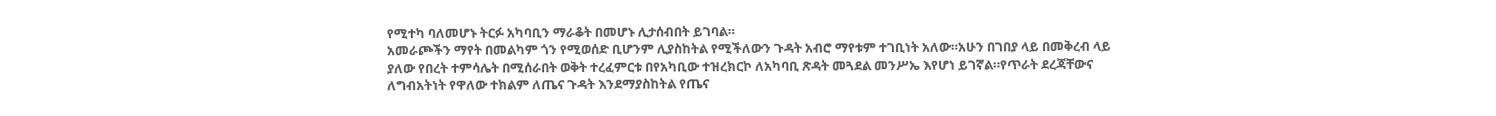የሚተካ ባለመሆኑ ትርፉ አካባቢን ማራቆት በመሆኑ ሊታሰብበት ይገባል።
አመራጮችን ማየት በመልካም ጎን የሚወሰድ ቢሆንም ሊያስከትል የሚችለውን ጉዳት አብሮ ማየቱም ተገቢነት አለው።አሁን በገበያ ላይ በመቅረብ ላይ ያለው የበረት ተምሳሌት በሚሰራበት ወቅት ተረፈምርቱ በየአካቢው ተዝረክርኮ ለአካባቢ ጽዳት መጓደል መንሥኤ እየሆነ ይገኛል።የጥራት ደረጃቸውና ለግብአትነት የዋለው ተክልም ለጤና ጉዳት እንደማያስከትል የጤና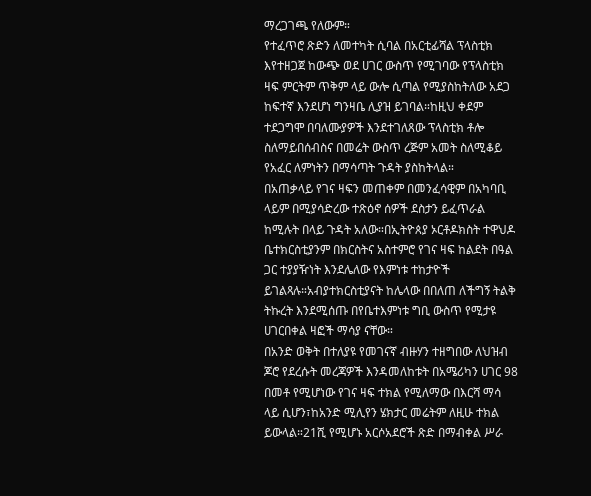ማረጋገጫ የለውም።
የተፈጥሮ ጽድን ለመተካት ሲባል በአርቲፊሻል ፕላስቲክ እየተዘጋጀ ከውጭ ወደ ሀገር ውስጥ የሚገባው የፕላስቲክ ዛፍ ምርትም ጥቅም ላይ ውሎ ሲጣል የሚያስከትለው አደጋ ከፍተኛ እንደሆነ ግንዛቤ ሊያዝ ይገባል።ከዚህ ቀደም ተደጋግሞ በባለሙያዎች እንደተገለጸው ፕላስቲክ ቶሎ ስለማይበሰብስና በመሬት ውስጥ ረጅም አመት ስለሚቆይ የአፈር ለምነትን በማሳጣት ጉዳት ያስከትላል።
በአጠቃላይ የገና ዛፍን መጠቀም በመንፈሳዊም በአካባቢ ላይም በሚያሳድረው ተጽዕኖ ሰዎች ደስታን ይፈጥራል ከሚሉት በላይ ጉዳት አለው።በኢትዮጰያ ኦርቶዶክስት ተዋህዶ ቤተክርስቲያንም በክርስትና አስተምሮ የገና ዛፍ ከልደት በዓል ጋር ተያያዥነት እንደሌለው የእምነቱ ተከታዮች ይገልጻሉ።አብያተክርስቲያናት ከሌላው በበለጠ ለችግኝ ትልቅ ትኩረት እንደሚሰጡ በየቤተእምነቱ ግቢ ውስጥ የሚታዩ ሀገርበቀል ዛፎች ማሳያ ናቸው።
በአንድ ወቅት በተለያዩ የመገናኛ ብዙሃን ተዘግበው ለህዝብ ጆሮ የደረሱት መረጃዎች እንዳመለከቱት በአሜሪካን ሀገር 98 በመቶ የሚሆነው የገና ዛፍ ተክል የሚለማው በእርሻ ማሳ ላይ ሲሆን፣ከአንድ ሚሊየን ሄክታር መሬትም ለዚሁ ተክል ይውላል።21ሺ የሚሆኑ አርሶአደሮች ጽድ በማብቀል ሥራ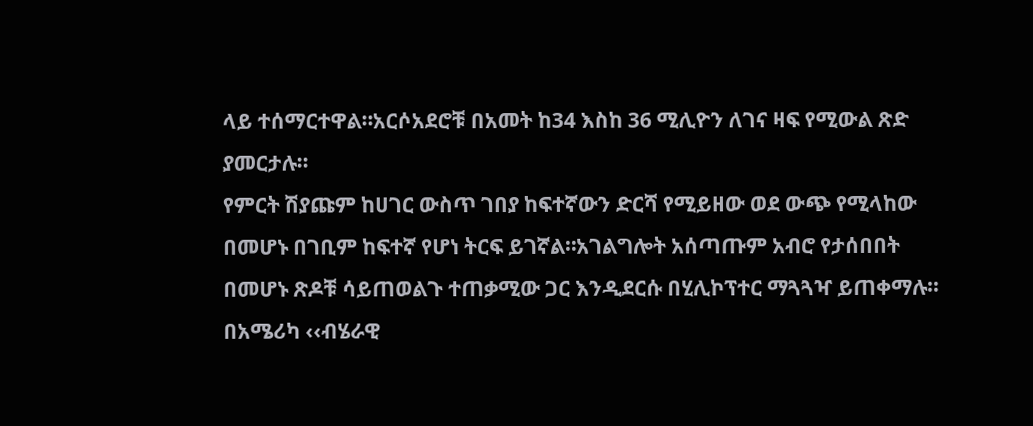ላይ ተሰማርተዋል።አርሶአደሮቹ በአመት ከ34 እስከ 36 ሚሊዮን ለገና ዛፍ የሚውል ጽድ ያመርታሉ።
የምርት ሽያጩም ከሀገር ውስጥ ገበያ ከፍተኛውን ድርሻ የሚይዘው ወደ ውጭ የሚላከው በመሆኑ በገቢም ከፍተኛ የሆነ ትርፍ ይገኛል።አገልግሎት አሰጣጡም አብሮ የታሰበበት በመሆኑ ጽዶቹ ሳይጠወልጉ ተጠቃሚው ጋር እንዲደርሱ በሂሊኮፕተር ማጓጓዣ ይጠቀማሉ።
በአሜሪካ ‹‹ብሄራዊ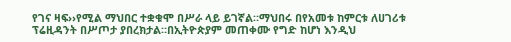የገና ዛፍ››የሚል ማህበር ተቋቁሞ በሥራ ላይ ይገኛል።ማህበሩ በየአመቱ ከምርቱ ለሀገሪቱ ፕሬዚዳንት በሥጦታ ያበረክታል።በኢትዮጵያም መጠቀሙ የግድ ከሆነ እንዲህ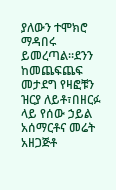ያለውን ተሞክሮ ማዳበሩ ይመረጣል።ደንን ከመጨፍጨፍ መታደግ የዛፎቹን ዝርያ ለይቶ፣በዘርፉ ላይ የሰው ኃይል አሰማርቶና መሬት አዘጋጅቶ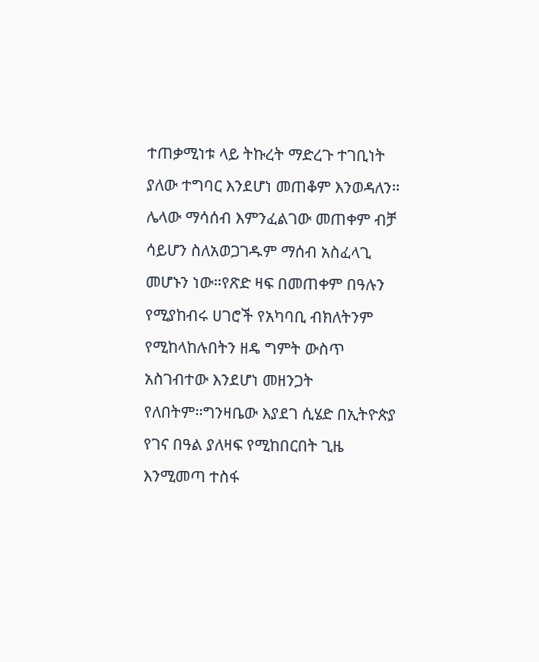ተጠቃሚነቱ ላይ ትኩረት ማድረጉ ተገቢነት ያለው ተግባር እንደሆነ መጠቆም እንወዳለን።
ሌላው ማሳሰብ እምንፈልገው መጠቀም ብቻ ሳይሆን ስለአወጋገዱም ማሰብ አስፈላጊ መሆኑን ነው።የጽድ ዛፍ በመጠቀም በዓሉን የሚያከብሩ ሀገሮች የአካባቢ ብክለትንም የሚከላከሉበትን ዘዴ ግምት ውስጥ አስገብተው እንደሆነ መዘንጋት የለበትም።ግንዛቤው እያደገ ሲሄድ በኢትዮጵያ የገና በዓል ያለዛፍ የሚከበርበት ጊዜ እንሚመጣ ተስፋ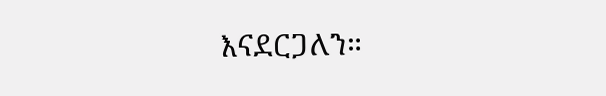እናደርጋለን።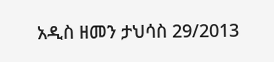አዲስ ዘመን ታህሳስ 29/2013